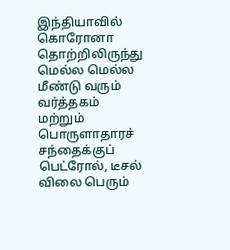இந்தியாவில் கொரோனா தொற்றிலிருந்து மெல்ல மெல்ல மீண்டு வரும் வர்த்தகம் மற்றும் பொருளாதாரச் சந்தைக்குப் பெட்ரோல், டீசல் விலை பெரும்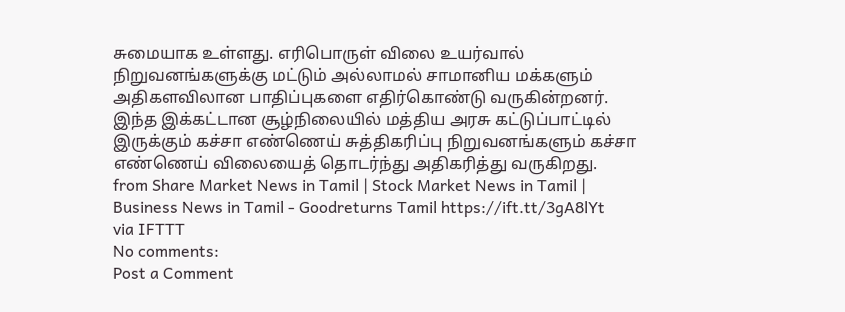சுமையாக உள்ளது. எரிபொருள் விலை உயர்வால் நிறுவனங்களுக்கு மட்டும் அல்லாமல் சாமானிய மக்களும் அதிகளவிலான பாதிப்புகளை எதிர்கொண்டு வருகின்றனர். இந்த இக்கட்டான சூழ்நிலையில் மத்திய அரசு கட்டுப்பாட்டில் இருக்கும் கச்சா எண்ணெய் சுத்திகரிப்பு நிறுவனங்களும் கச்சா எண்ணெய் விலையைத் தொடர்ந்து அதிகரித்து வருகிறது.
from Share Market News in Tamil | Stock Market News in Tamil | Business News in Tamil - Goodreturns Tamil https://ift.tt/3gA8lYt
via IFTTT
No comments:
Post a Comment